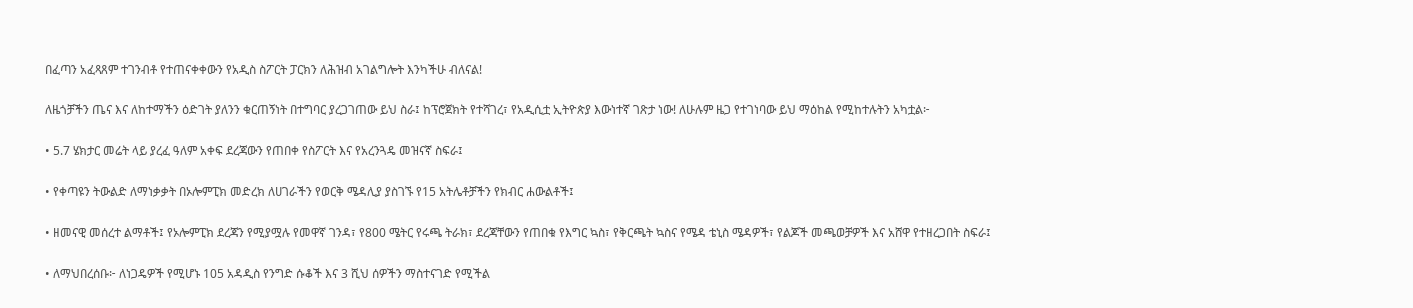በፈጣን አፈጻጸም ተገንብቶ የተጠናቀቀውን የአዲስ ስፖርት ፓርክን ለሕዝብ አገልግሎት እንካችሁ ብለናል!

ለዜጎቻችን ጤና እና ለከተማችን ዕድገት ያለንን ቁርጠኝነት በተግባር ያረጋገጠው ይህ ስራ፤ ከፕሮጀክት የተሻገረ፣ የአዲሲቷ ኢትዮጵያ እውነተኛ ገጽታ ነው! ለሁሉም ዜጋ የተገነባው ይህ ማዕከል የሚከተሉትን አካቷል፦

• 5.7 ሄክታር መሬት ላይ ያረፈ ዓለም አቀፍ ደረጃውን የጠበቀ የስፖርት እና የአረንጓዴ መዝናኛ ስፍራ፤

• የቀጣዩን ትውልድ ለማነቃቃት በኦሎምፒክ መድረክ ለሀገራችን የወርቅ ሜዳሊያ ያስገኙ የ15 አትሌቶቻችን የክብር ሐውልቶች፤

• ዘመናዊ መሰረተ ልማቶች፤ የኦሎምፒክ ደረጃን የሚያሟሉ የመዋኛ ገንዳ፣ የ800 ሜትር የሩጫ ትራክ፣ ደረጃቸውን የጠበቁ የእግር ኳስ፣ የቅርጫት ኳስና የሜዳ ቴኒስ ሜዳዎች፣ የልጆች መጫወቻዎች እና አሸዋ የተዘረጋበት ስፍራ፤

• ለማህበረሰቡ፦ ለነጋዴዎች የሚሆኑ 105 አዳዲስ የንግድ ሱቆች እና 3 ሺህ ሰዎችን ማስተናገድ የሚችል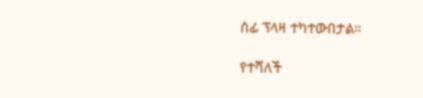ሰፊ ፕላዛ ተካተውበታል።

የተሻለች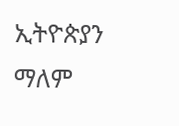ኢትዮጵያን ማለም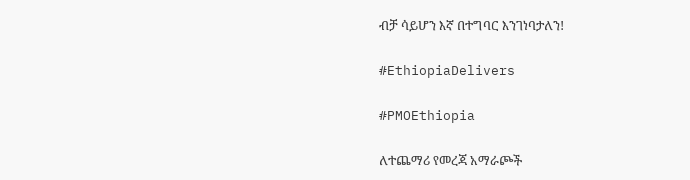ብቻ ሳይሆን እኛ በተግባር እንገነባታለን!

#EthiopiaDelivers

#PMOEthiopia

ለተጨማሪ የመረጃ አማራጮች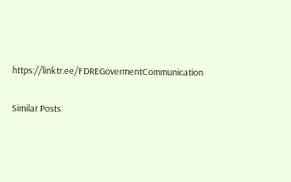https://linktr.ee/FDREGovermentCommunication

Similar Posts